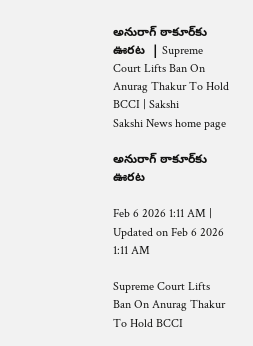అనురాగ్‌ ఠాకూర్‌కు ఊరట  | Supreme Court Lifts Ban On Anurag Thakur To Hold BCCI | Sakshi
Sakshi News home page

అనురాగ్‌ ఠాకూర్‌కు ఊరట

Feb 6 2026 1:11 AM | Updated on Feb 6 2026 1:11 AM

Supreme Court Lifts Ban On Anurag Thakur To Hold BCCI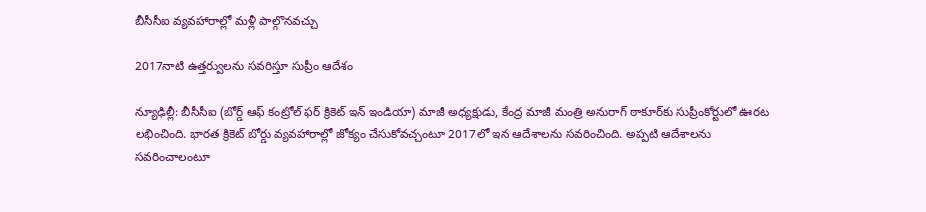బీసీసీఐ వ్యవహారాల్లో మళ్లీ పాల్గొనవచ్చు

2017నాటి ఉత్తర్వులను సవరిస్తూ సుప్రీం ఆదేశం

న్యూఢిల్లీ: బీసీసీఐ (బోర్డ్‌ ఆఫ్‌ కంట్రోల్‌ ఫర్‌ క్రికెట్‌ ఇన్‌ ఇండియా) మాజీ అధ్యక్షుడు, కేంద్ర మాజీ మంత్రి అనురాగ్‌ ఠాకూర్‌కు సుప్రీంకోర్టులో ఊరట లభించింది. భారత క్రికెట్‌ బోర్డు వ్యవహారాల్లో జోక్యం చేసుకోవచ్చంటూ 2017లో ఇన ఆదేశాలను సవరించింది. అప్పటి ఆదేశాలను సవరించాలంటూ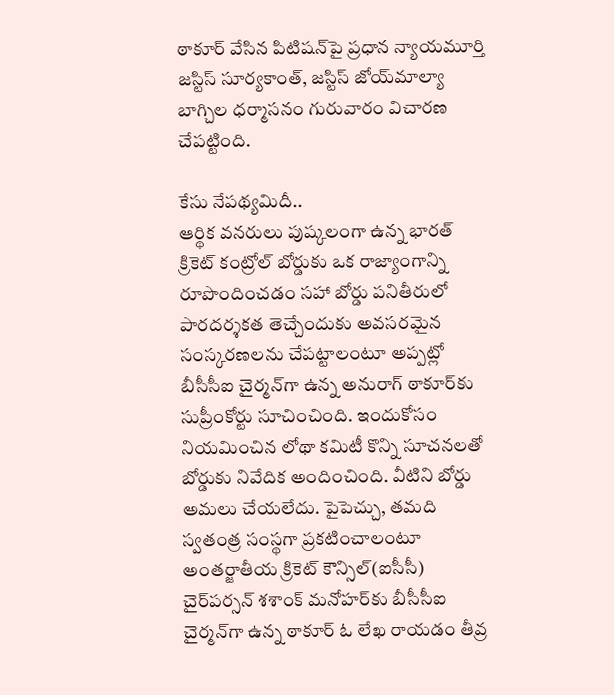ఠాకూర్‌ వేసిన పిటిషన్‌పై ప్రధాన న్యాయమూర్తి జస్టిస్‌ సూర్యకాంత్, జస్టిస్‌ జోయ్‌మాల్యా బాగ్చిల ధర్మాసనం గురువారం విచారణ చేపట్టింది.

కేసు నేపథ్యమిదీ..
ఆర్థిక వనరులు పుష్కలంగా ఉన్న భారత్‌ క్రికెట్‌ కంట్రోల్‌ బోర్డుకు ఒక రాజ్యాంగాన్ని రూపొందించడం సహా బోర్డు పనితీరులో పారదర్శకత తెచ్చేందుకు అవసరమైన సంస్కరణలను చేపట్టాలంటూ అప్పట్లో బీసీసీఐ చైర్మన్‌గా ఉన్న అనురాగ్‌ ఠాకూర్‌కు సుప్రీంకోర్టు సూచించింది. ఇందుకోసం నియమించిన లోథా కమిటీ కొన్ని సూచనలతో బోర్డుకు నివేదిక అందించింది. వీటిని బోర్డు అమలు చేయలేదు. పైపెచ్చు, తమది స్వతంత్ర సంస్థగా ప్రకటించాలంటూ అంతర్జాతీయ క్రికెట్‌ కౌన్సిల్‌(ఐసీసీ) చైర్‌పర్సన్‌ శశాంక్‌ మనోహర్‌కు బీసీసీఐ చైర్మన్‌గా ఉన్న ఠాకూర్‌ ఓ లేఖ రాయడం తీవ్ర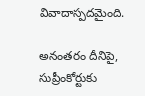వివాదాస్పదమైంది.

అనంతరం దీనిపై, సుప్రీంకోర్టుకు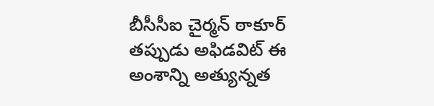బీసీసీఐ చైర్మన్‌ ఠాకూర్‌ తప్పుడు అఫిడవిట్‌ ఈ అంశాన్ని అత్యున్నత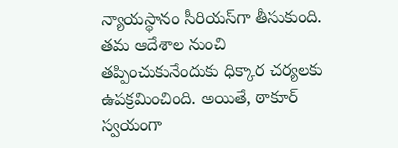న్యాయస్థానం సీరియస్‌గా తీసుకుంది. తమ ఆదేశాల నుంచి తప్పించుకునేందుకు ధిక్కార చర్యలకు ఉపక్రమించింది. అయితే, ఠాకూర్‌ స్వయంగా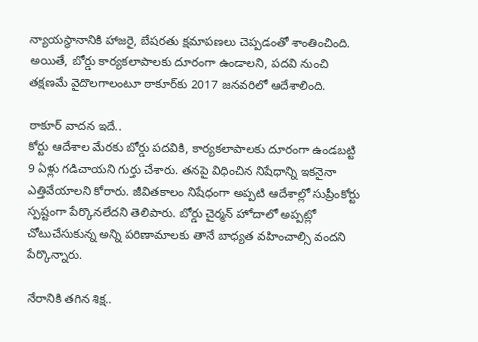న్యాయస్థానానికి హాజరై, బేషరతు క్షమాపణలు చెప్పడంతో శాంతించింది. అయితే, బోర్డు కార్యకలాపాలకు దూరంగా ఉండాలని, పదవి నుంచి తక్షణమే వైదొలగాలంటూ ఠాకూర్‌కు 2017 జనవరిలో ఆదేశాలింది.

ఠాకూర్‌ వాదన ఇదే..
కోర్టు ఆదేశాల మేరకు బోర్డు పదవికి, కార్యకలాపాలకు దూరంగా ఉండబట్టి 9 ఏళ్లు గడిచాయని గుర్తు చేశారు. తనపై విధించిన నిషేధాన్ని ఇకనైనా ఎత్తివేయాలని కోరారు. జీవితకాలం నిషేధంగా అప్పటి ఆదేశాల్లో సుప్రీంకోర్టు స్పష్టంగా పేర్కొనలేదని తెలిపారు. బోర్డు చైర్మన్‌ హోదాలో అప్పట్లో చోటుచేసుకున్న అన్ని పరిణామాలకు తానే బాధ్యత వహించాల్సి వందని పేర్కొన్నారు.

నేరానికి తగిన శిక్ష..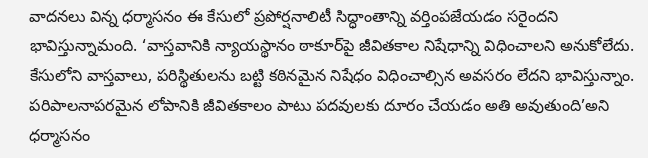వాదనలు విన్న ధర్మాసనం ఈ కేసులో ప్రపోర్షనాలిటీ సిద్ధాంతాన్ని వర్తింపజేయడం సరైందని భావిస్తున్నామంది. ‘వాస్తవానికి న్యాయస్థానం ఠాకూర్‌పై జీవితకాల నిషేధాన్ని విధించాలని అనుకోలేదు. కేసులోని వాస్తవాలు, పరిస్థితులను బట్టి కఠినమైన నిషేధం విధించాల్సిన అవసరం లేదని భావిస్తున్నాం. పరిపాలనాపరమైన లోపానికి జీవితకాలం పాటు పదవులకు దూరం చేయడం అతి అవుతుంది’అని ధర్మాసనం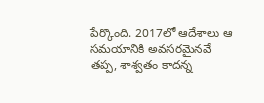పేర్కొంది. 2017లో ఆదేశాలు ఆ సమయానికి అవసరమైనవే తప్ప, శాశ్వతం కాదన్న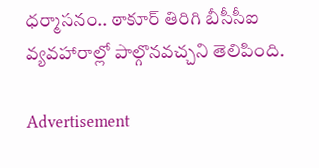ధర్మాసనం.. ఠాకూర్‌ తిరిగి బీసీసీఐ వ్యవహారాల్లో పాల్గొనవచ్చని తెలిపింది.

Advertisement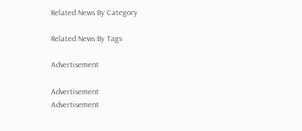Related News By Category

Related News By Tags

Advertisement

Advertisement
Advertisement